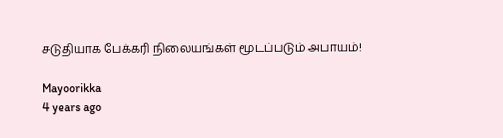சடுதியாக பேக்கரி நிலையங்கள் மூடப்படும் அபாயம்!

Mayoorikka
4 years ago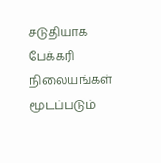சடுதியாக பேக்கரி நிலையங்கள் மூடப்படும்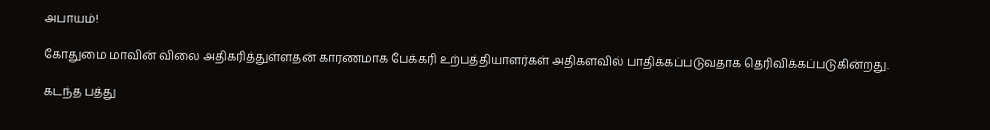அபாயம்!

கோதுமை மாவின் விலை அதிகரித்துள்ளதன் காரணமாக பேக்கரி உற்பத்தியாளர்கள் அதிகளவில் பாதிக்கப்படுவதாக தெரிவிக்கப்படுகின்றது.

கடந்த பத்து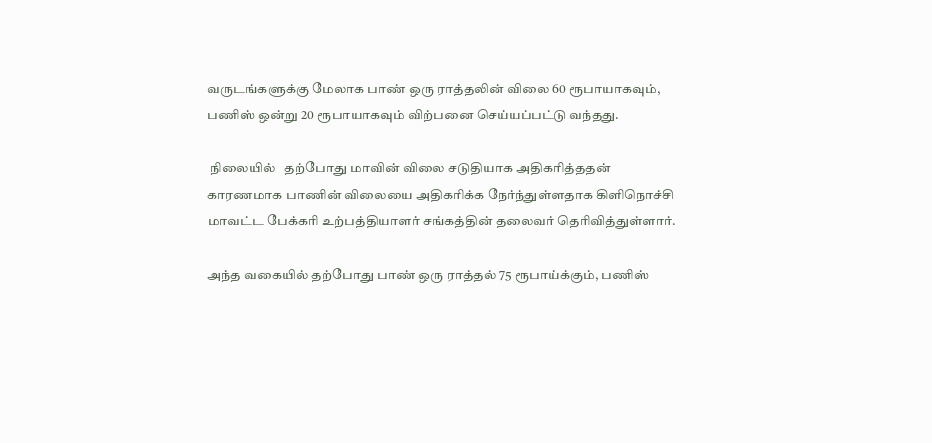வருடங்களுக்கு மேலாக பாண் ஒரு ராத்தலின் விலை 60 ரூபாயாகவும், பணிஸ் ஒன்று 20 ரூபாயாகவும் விற்பனை செய்யப்பட்டு வந்தது.

 நிலையில்   தற்போது மாவின் விலை சடுதியாக அதிகரித்ததன் காரணமாக பாணின் விலையை அதிகரிக்க நேர்ந்துள்ளதாக கிளிநொச்சி மாவட்ட பேக்கரி உற்பத்தியாளர் சங்கத்தின் தலைவர் தெரிவித்துள்ளார்.

அந்த வகையில் தற்போது பாண் ஒரு ராத்தல் 75 ரூபாய்க்கும், பணிஸ்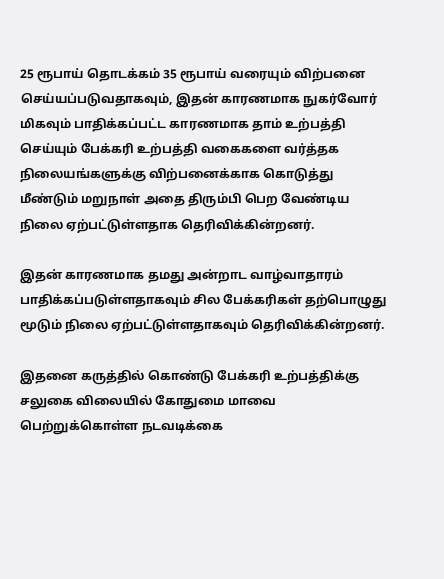25 ரூபாய் தொடக்கம் 35 ரூபாய் வரையும் விற்பனை செய்யப்படுவதாகவும், இதன் காரணமாக நுகர்வோர் மிகவும் பாதிக்கப்பட்ட காரணமாக தாம் உற்பத்தி செய்யும் பேக்கரி உற்பத்தி வகைகளை வர்த்தக நிலையங்களுக்கு விற்பனைக்காக கொடுத்து மீண்டும் மறுநாள் அதை திரும்பி பெற வேண்டிய நிலை ஏற்பட்டுள்ளதாக தெரிவிக்கின்றனர்.

இதன் காரணமாக தமது அன்றாட வாழ்வாதாரம் பாதிக்கப்படுள்ளதாகவும் சில பேக்கரிகள் தற்பொழுது மூடும் நிலை ஏற்பட்டுள்ளதாகவும் தெரிவிக்கின்றனர்.

இதனை கருத்தில் கொண்டு பேக்கரி உற்பத்திக்கு சலுகை விலையில் கோதுமை மாவை பெற்றுக்கொள்ள நடவடிக்கை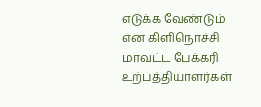எடுக்க வேண்டும் என கிளிநொச்சி மாவட்ட பேக்கரி உற்பத்தியாளர்கள்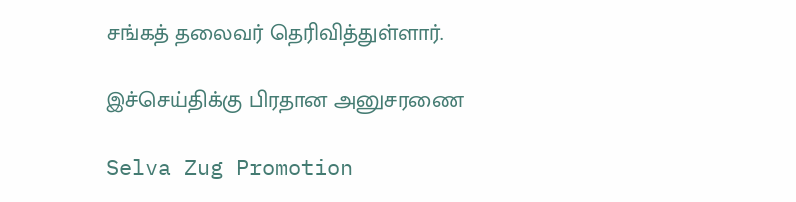சங்கத் தலைவர் தெரிவித்துள்ளார்.

இச்செய்திக்கு பிரதான அனுசரணை

Selva Zug Promotion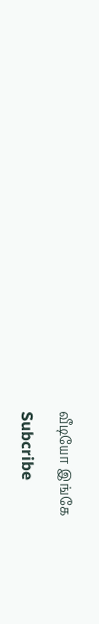வீடியோ இங்கே

Subcribe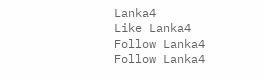Lanka4
Like Lanka4
Follow Lanka4
Follow Lanka4